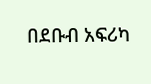በደቡብ አፍሪካ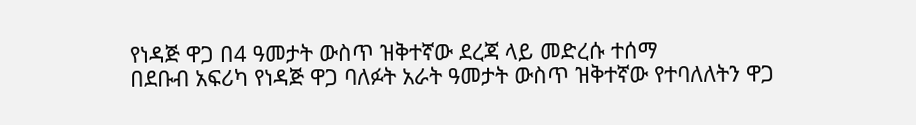የነዳጅ ዋጋ በ4 ዓመታት ውስጥ ዝቅተኛው ደረጃ ላይ መድረሱ ተሰማ
በደቡብ አፍሪካ የነዳጅ ዋጋ ባለፉት አራት ዓመታት ውስጥ ዝቅተኛው የተባለለትን ዋጋ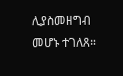ሊያስመዘግብ መሆኑ ተገለጸ።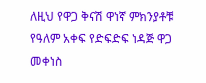ለዚህ የዋጋ ቅናሽ ዋነኛ ምክንያቶቹ የዓለም አቀፍ የድፍድፍ ነዳጅ ዋጋ መቀነስ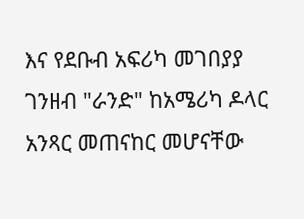እና የደቡብ አፍሪካ መገበያያ ገንዘብ "ራንድ" ከአሜሪካ ዶላር አንጻር መጠናከር መሆናቸው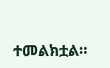ተመልክቷል።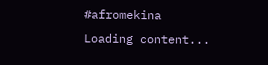#afromekina
Loading content...